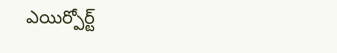ఎయిర్పోర్ట్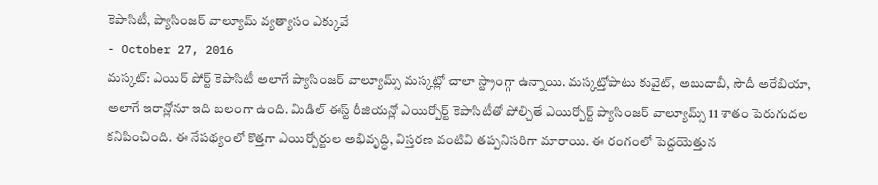కెపాసిటీ, ప్యాసింజర్ వాల్యూమ్ వ్యత్యాసం ఎక్కువే
- October 27, 2016
మస్కట్: ఎయిర్ పోర్ట్ కెపాసిటీ అలాగే ప్యాసింజర్ వాల్యూమ్స్ మస్కట్లో చాలా స్ట్రాంగ్గా ఉన్నాయి. మస్కట్తోపాటు కువైట్, అబుదాబీ, సౌదీ అరేబియా, అలాగే ఇరాన్లోనూ ఇది బలంగా ఉంది. మిడిల్ ఈస్ట్ రీజియన్లో ఎయిర్పోర్ట్ కెపాసిటీతో పోల్చితే ఎయిర్పోర్ట్ ప్యాసింజర్ వాల్యూమ్స్ 11 శాతం పెరుగుదల కనిపించింది. ఈ నేపథ్యంలో కొత్తగా ఎయిర్పోర్టుల అభివృద్ధి, విస్తరణ వంటివి తప్పనిసరిగా మారాయి. ఈ రంగంలో పెద్దయెత్తున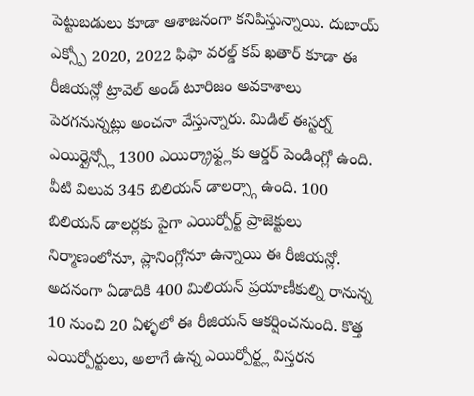పెట్టుబడులు కూడా ఆశాజనంగా కనిపిస్తున్నాయి. దుబాయ్ ఎక్స్పో 2020, 2022 ఫిఫా వరల్డ్ కప్ ఖతార్ కూడా ఈ రీజియన్లో ట్రావెల్ అండ్ టూరిజం అవకాశాలు పెరగనున్నట్లు అంచనా వేస్తున్నారు. మిడిల్ ఈస్టర్న్ ఎయిర్లైన్స్లో 1300 ఎయిర్క్రాఫ్ట్లకు ఆర్డర్ పెండింగ్లో ఉంది. వీటి విలువ 345 బిలియన్ డాలర్స్గా ఉంది. 100 బిలియన్ డాలర్లకు పైగా ఎయిర్పోర్ట్ ప్రాజెక్టులు నిర్మాణంలోనూ, ప్లానింగ్లోనూ ఉన్నాయి ఈ రీజియన్లో. అదనంగా ఏడాదికి 400 మిలియన్ ప్రయాణీకుల్ని రానున్న 10 నుంచి 20 ఏళ్ళలో ఈ రీజియన్ ఆకర్షించనుంది. కొత్త ఎయిర్పోర్టులు, అలాగే ఉన్న ఎయిర్పోర్ట్ల విస్తరన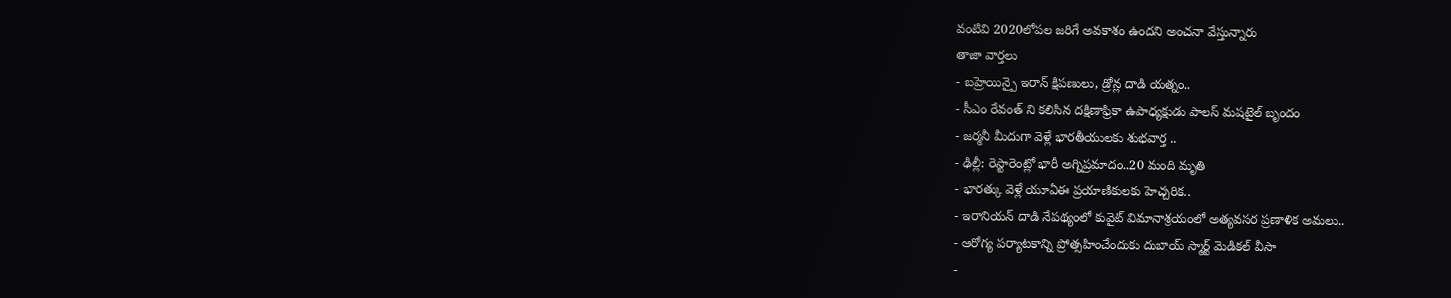వంటివి 2020లోపల జరిగే అవకాశం ఉందని అంచనా వేస్తున్నారు
తాజా వార్తలు
- బహ్రెయిన్పై ఇరాన్ క్షిపణులు, డ్రోన్ల దాడి యత్నం..
- సీఎం రేవంత్ ని కలిసిన దక్షిణాఫ్రికా ఉపాధ్యక్షుడు పాలస్ మషటైల్ బృందం
- జర్మనీ మీదుగా వెళ్లే భారతీయులకు శుభవార్త ..
- ఢిల్లీ: రెస్టారెంట్లో భారీ అగ్నిప్రమాదం..20 మంది మృతి
- భారత్కు వెళ్లే యూఏఈ ప్రయాణికులకు హెచ్చరిక..
- ఇరానియన్ దాడి నేపథ్యంలో కువైట్ విమానాశ్రయంలో అత్యవసర ప్రణాళిక అమలు..
- ఆరోగ్య పర్యాటకాన్ని ప్రోత్సహించేందుకు దుబాయ్ స్మార్ట్ మెడికల్ వీసా
-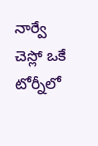నార్వే చెస్లో ఒకే టోర్నీలో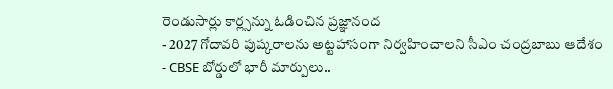రెండుసార్లు కార్ల్సన్ను ఓడించిన ప్రజ్ఞానంద
- 2027 గోదావరి పుష్కరాలను అట్టహాసంగా నిర్వహించాలని సీఎం చంద్రబాబు ఆదేశం
- CBSE బోర్డులో భారీ మార్పులు..